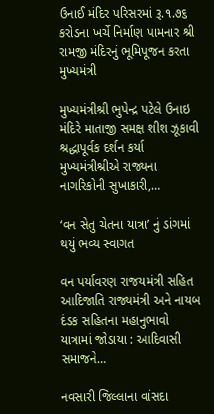ઉનાઈ મંદિર પરિસરમાં રૂ.૧.૭૬ કરોડના ખર્ચે નિર્માણ પામનાર શ્રી રામજી મંદિરનું ભૂમિપૂજન કરતા મુખ્યમંત્રી

મુખ્યમંત્રીશ્રી ભુપેન્દ્ર પટેલે ઉનાઇ મંદિરે માતાજી સમક્ષ શીશ ઝૂકાવી શ્રદ્ધાપૂર્વક દર્શન કર્યા મુખ્યમંત્રીશ્રીએ રાજ્યના નાગરિકોની સુખાકારી,…

‘વન સેતુ ચેતના યાત્રા’ નું ડાંગમાં થયું ભવ્ય સ્વાગત

વન પર્યાવરણ રાજયમંત્રી સહિત આદિજાતિ રાજ્યમંત્રી અને નાયબ દંડક સહિતના મહાનુભાવો યાત્રામાં જોડાયા : આદિવાસી સમાજને…

નવસારી જિલ્લાના વાંસદા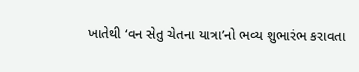ખાતેથી ‘વન સેતુ ચેતના યાત્રા’નો ભવ્ય શુભારંભ કરાવતા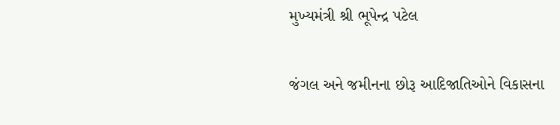મુખ્યમંત્રી શ્રી ભૂપેન્દ્ર પટેલ

જંગલ અને જમીનના છોરૂ આદિજાતિઓને વિકાસના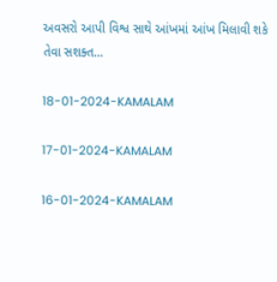અવસરો આપી વિશ્વ સાથે આંખમાં આંખ મિલાવી શકે તેવા સશક્ત…

18-01-2024-KAMALAM

17-01-2024-KAMALAM

16-01-2024-KAMALAM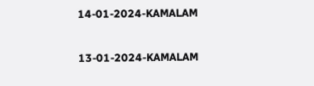14-01-2024-KAMALAM

13-01-2024-KAMALAM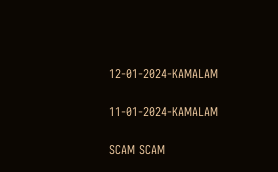12-01-2024-KAMALAM

11-01-2024-KAMALAM

SCAM SCAM